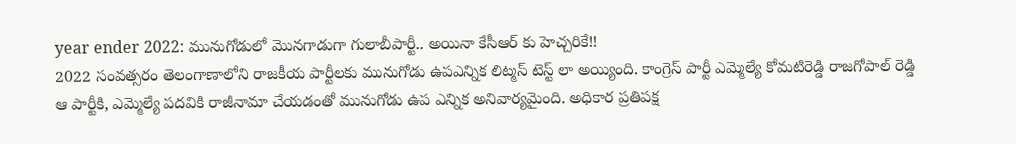year ender 2022: మునుగోడులో మొనగాడుగా గులాబీపార్టీ.. అయినా కేసీఆర్ కు హెచ్చరికే!!
2022 సంవత్సరం తెలంగాణాలోని రాజకీయ పార్టీలకు మునుగోడు ఉపఎన్నిక లిట్మస్ టెస్ట్ లా అయ్యింది. కాంగ్రెస్ పార్టీ ఎమ్మెల్యే కోమటిరెడ్డి రాజగోపాల్ రెడ్డి ఆ పార్టీకి, ఎమ్మెల్యే పదవికి రాజీనామా చేయడంతో మునుగోడు ఉప ఎన్నిక అనివార్యమైంది. అధికార ప్రతిపక్ష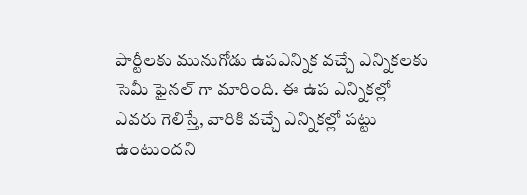పార్టీలకు మునుగోడు ఉపఎన్నిక వచ్చే ఎన్నికలకు సెమీ ఫైనల్ గా మారింది. ఈ ఉప ఎన్నికల్లో ఎవరు గెలిస్తే, వారికి వచ్చే ఎన్నికల్లో పట్టు ఉంటుందని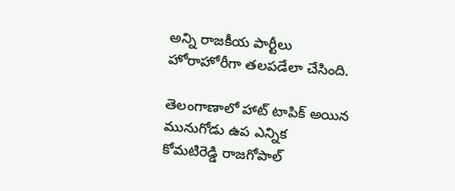అన్ని రాజకీయ పార్టీలు హోరాహోరీగా తలపడేలా చేసింది.

తెలంగాణాలో హాట్ టాపిక్ అయిన మునుగోడు ఉప ఎన్నిక
కోమటిరెడ్డి రాజగోపాల్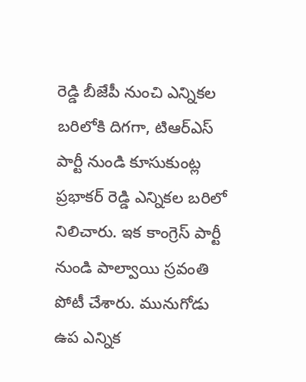రెడ్డి బీజేపీ నుంచి ఎన్నికల బరిలోకి దిగగా, టిఆర్ఎస్ పార్టీ నుండి కూసుకుంట్ల ప్రభాకర్ రెడ్డి ఎన్నికల బరిలో నిలిచారు. ఇక కాంగ్రెస్ పార్టీ నుండి పాల్వాయి స్రవంతి పోటీ చేశారు. మునుగోడు ఉప ఎన్నిక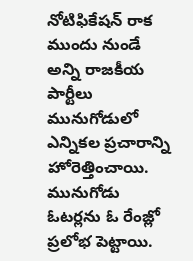నోటిఫికేషన్ రాక ముందు నుండే అన్ని రాజకీయ పార్టీలు మునుగోడులో ఎన్నికల ప్రచారాన్ని హోరెత్తించాయి. మునుగోడు ఓటర్లను ఓ రేంజ్లో ప్రలోభ పెట్టాయి.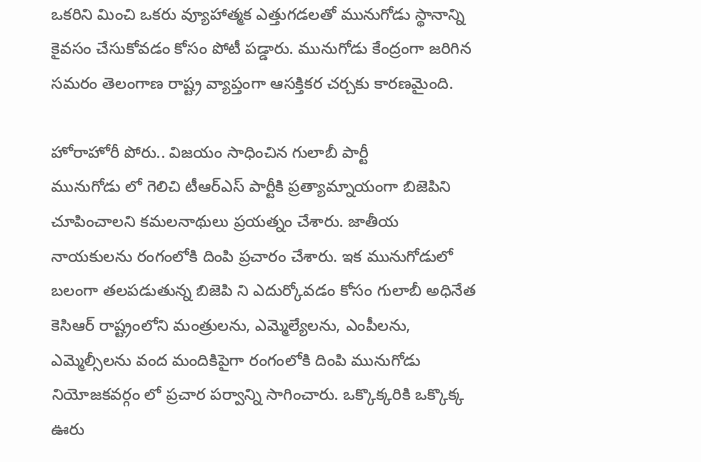ఒకరిని మించి ఒకరు వ్యూహాత్మక ఎత్తుగడలతో మునుగోడు స్థానాన్ని కైవసం చేసుకోవడం కోసం పోటీ పడ్డారు. మునుగోడు కేంద్రంగా జరిగిన సమరం తెలంగాణ రాష్ట్ర వ్యాప్తంగా ఆసక్తికర చర్చకు కారణమైంది.

హోరాహోరీ పోరు.. విజయం సాధించిన గులాబీ పార్టీ
మునుగోడు లో గెలిచి టీఆర్ఎస్ పార్టీకి ప్రత్యామ్నాయంగా బిజెపిని చూపించాలని కమలనాథులు ప్రయత్నం చేశారు. జాతీయ నాయకులను రంగంలోకి దింపి ప్రచారం చేశారు. ఇక మునుగోడులో బలంగా తలపడుతున్న బిజెపి ని ఎదుర్కోవడం కోసం గులాబీ అధినేత కెసిఆర్ రాష్ట్రంలోని మంత్రులను, ఎమ్మెల్యేలను, ఎంపీలను, ఎమ్మెల్సీలను వంద మందికిపైగా రంగంలోకి దింపి మునుగోడు నియోజకవర్గం లో ప్రచార పర్వాన్ని సాగించారు. ఒక్కొక్కరికి ఒక్కొక్క ఊరు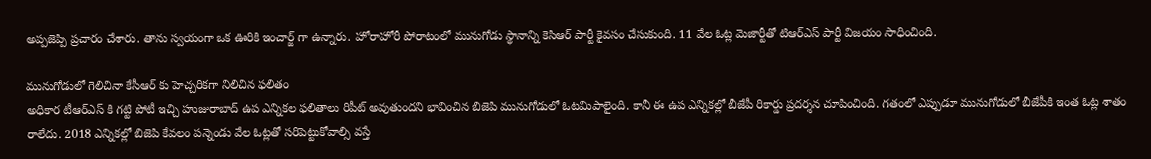అప్పజెప్పి ప్రచారం చేశారు. తాను స్వయంగా ఒక ఊరికి ఇంచార్జ్ గా ఉన్నారు. హోరాహోరీ పోరాటంలో మునుగోడు స్థానాన్ని కెసిఆర్ పార్టీ కైవసం చేసుకుంది. 11 వేల ఓట్ల మెజార్టీతో టిఆర్ఎస్ పార్టీ విజయం సాధించింది.

మునుగోడులో గెలిచినా కేసీఆర్ కు హెచ్చరికగా నిలిచిన ఫలితం
అధికార టీఆర్ఎస్ కి గట్టి పోటీ ఇచ్చి హుజురాబాద్ ఉప ఎన్నికల ఫలితాలు రిపీట్ అవుతుందని భావించిన బిజెపి మునుగోడులో ఓటమిపాలైంది. కానీ ఈ ఉప ఎన్నికల్లో బీజేపీ రికార్డు ప్రదర్శన చూపించింది. గతంలో ఎప్పుడూ మునుగోడులో బీజేపీకి ఇంత ఓట్ల శాతం రాలేదు. 2018 ఎన్నికల్లో బిజెపి కేవలం పన్నెండు వేల ఓట్లతో సరిపెట్టుకోవాల్సి వస్తే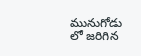మునుగోడు లో జరిగిన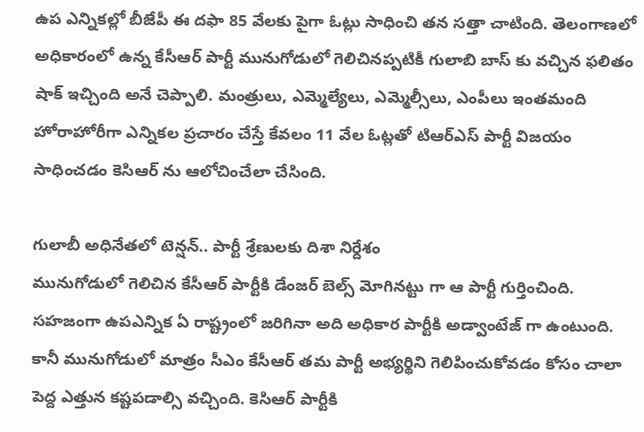ఉప ఎన్నికల్లో బీజేపీ ఈ దఫా 85 వేలకు పైగా ఓట్లు సాధించి తన సత్తా చాటింది. తెలంగాణలో అధికారంలో ఉన్న కేసీఆర్ పార్టీ మునుగోడులో గెలిచినప్పటికీ గులాబి బాస్ కు వచ్చిన ఫలితం షాక్ ఇచ్చింది అనే చెప్పాలి. మంత్రులు, ఎమ్మెల్యేలు, ఎమ్మెల్సీలు, ఎంపీలు ఇంతమంది హోరాహోరీగా ఎన్నికల ప్రచారం చేస్తే కేవలం 11 వేల ఓట్లతో టిఆర్ఎస్ పార్టీ విజయం సాధించడం కెసిఆర్ ను ఆలోచించేలా చేసింది.

గులాబీ అధినేతలో టెన్షన్.. పార్టీ శ్రేణులకు దిశా నిర్దేశం
మునుగోడులో గెలిచిన కేసీఆర్ పార్టీకి డేంజర్ బెల్స్ మోగినట్టు గా ఆ పార్టీ గుర్తించింది. సహజంగా ఉపఎన్నిక ఏ రాష్ట్రంలో జరిగినా అది అధికార పార్టీకి అడ్వాంటేజ్ గా ఉంటుంది. కానీ మునుగోడులో మాత్రం సీఎం కేసీఆర్ తమ పార్టీ అభ్యర్థిని గెలిపించుకోవడం కోసం చాలా పెద్ద ఎత్తున కష్టపడాల్సి వచ్చింది. కెసిఆర్ పార్టీకి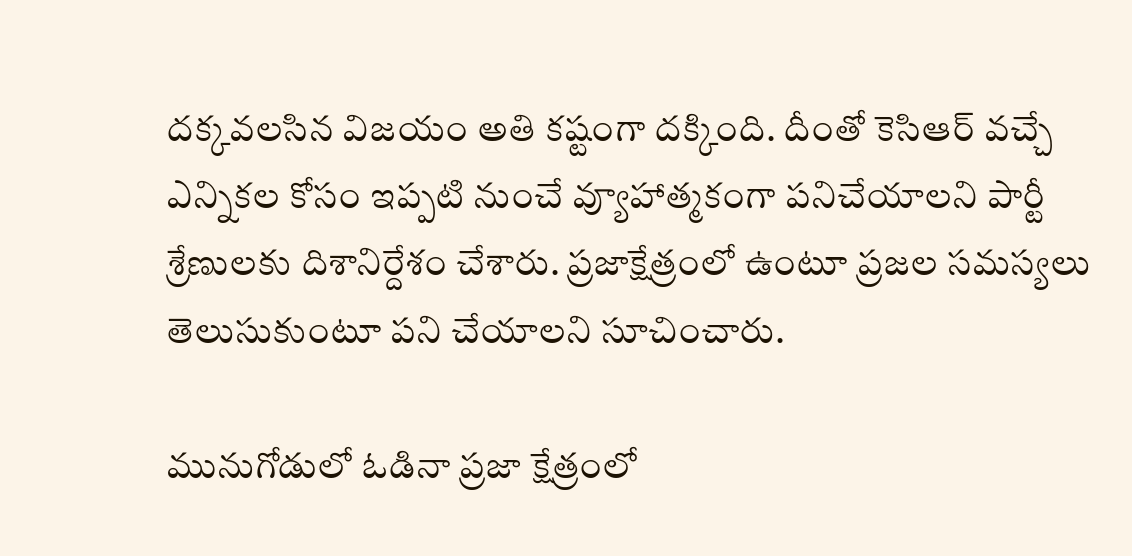దక్కవలసిన విజయం అతి కష్టంగా దక్కింది. దీంతో కెసిఆర్ వచ్చే ఎన్నికల కోసం ఇప్పటి నుంచే వ్యూహాత్మకంగా పనిచేయాలని పార్టీ శ్రేణులకు దిశానిర్దేశం చేశారు. ప్రజాక్షేత్రంలో ఉంటూ ప్రజల సమస్యలు తెలుసుకుంటూ పని చేయాలని సూచించారు.

మునుగోడులో ఓడినా ప్రజా క్షేత్రంలో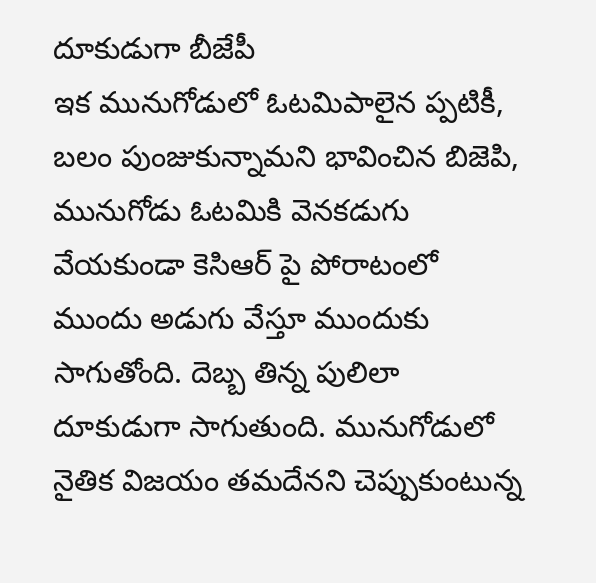దూకుడుగా బీజేపీ
ఇక మునుగోడులో ఓటమిపాలైన ప్పటికీ, బలం పుంజుకున్నామని భావించిన బిజెపి, మునుగోడు ఓటమికి వెనకడుగు వేయకుండా కెసిఆర్ పై పోరాటంలో ముందు అడుగు వేస్తూ ముందుకు సాగుతోంది. దెబ్బ తిన్న పులిలా దూకుడుగా సాగుతుంది. మునుగోడులో నైతిక విజయం తమదేనని చెప్పుకుంటున్న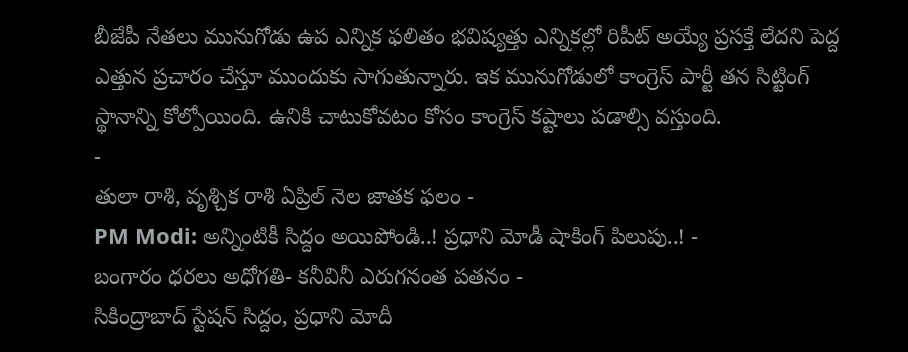బీజేపీ నేతలు మునుగోడు ఉప ఎన్నిక ఫలితం భవిష్యత్తు ఎన్నికల్లో రిపీట్ అయ్యే ప్రసక్తే లేదని పెద్ద ఎత్తున ప్రచారం చేస్తూ ముందుకు సాగుతున్నారు. ఇక మునుగోడులో కాంగ్రెస్ పార్టీ తన సిట్టింగ్ స్థానాన్ని కోల్పోయింది. ఉనికి చాటుకోవటం కోసం కాంగ్రెస్ కష్టాలు పడాల్సి వస్తుంది.
-
తులా రాశి, వృశ్చిక రాశి ఏప్రిల్ నెల జాతక ఫలం -
PM Modi: అన్నింటికీ సిద్దం అయిపోండి..! ప్రధాని మోడీ షాకింగ్ పిలుపు..! -
బంగారం ధరలు అధోగతి- కనీవినీ ఎరుగనంత పతనం -
సికింద్రాబాద్ స్టేషన్ సిద్దం, ప్రధాని మోదీ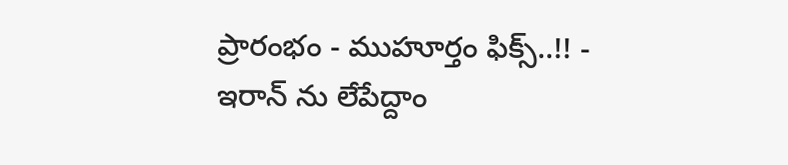ప్రారంభం - ముహూర్తం ఫిక్స్..!! -
ఇరాన్ ను లేపేద్దాం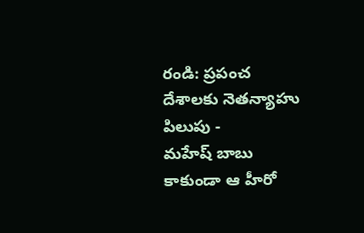రండి: ప్రపంచ దేశాలకు నెతన్యాహు పిలుపు -
మహేష్ బాబు కాకుండా ఆ హీరో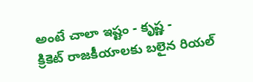అంటే చాలా ఇష్టం - కృష్ణ -
క్రికెట్ రాజకీయాలకు బలైన రియల్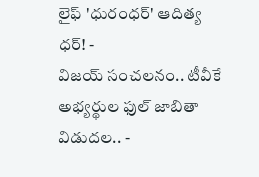లైఫ్ 'ధురంధర్' ఆదిత్య ధర్! -
విజయ్ సంచలనం.. టీవీకే అభ్యర్థుల ఫుల్ జాబితా విడుదల.. -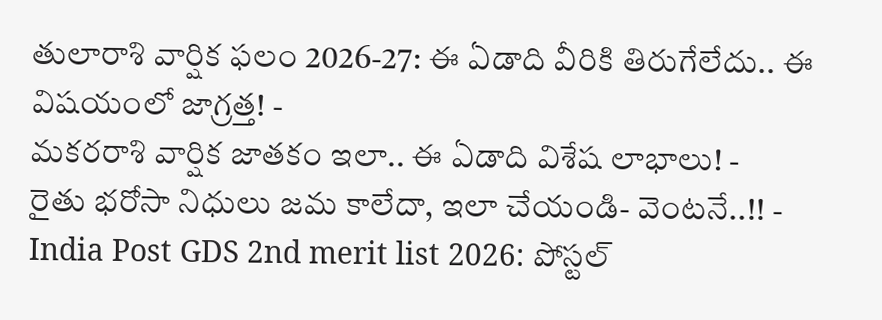తులారాశి వార్షిక ఫలం 2026-27: ఈ ఏడాది వీరికి తిరుగేలేదు.. ఈ విషయంలో జాగ్రత్త! -
మకరరాశి వార్షిక జాతకం ఇలా.. ఈ ఏడాది విశేష లాభాలు! -
రైతు భరోసా నిధులు జమ కాలేదా, ఇలా చేయండి- వెంటనే..!! -
India Post GDS 2nd merit list 2026: పోస్టల్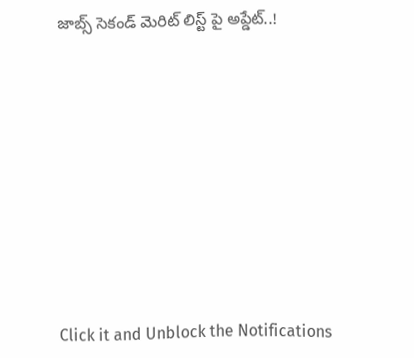జాబ్స్ సెకండ్ మెరిట్ లిస్ట్ పై అప్డేట్..!












Click it and Unblock the Notifications